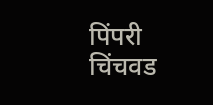पिंपरी चिंचवड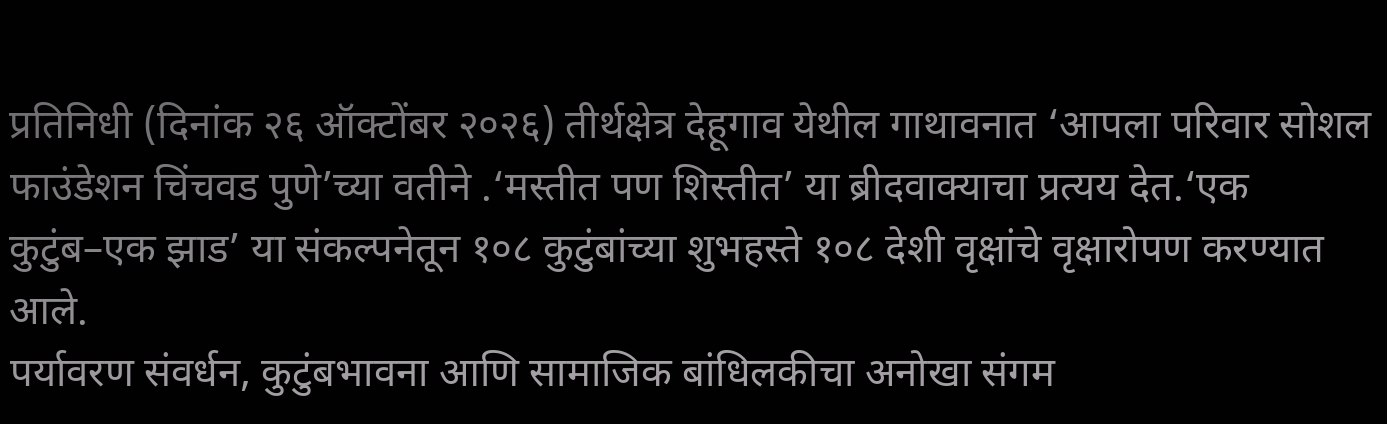प्रतिनिधी (दिनांक २६ ऑक्टोंबर २०२६) तीर्थक्षेत्र देहूगाव येथील गाथावनात ‘आपला परिवार सोशल फाउंडेशन चिंचवड पुणे’च्या वतीने .‘मस्तीत पण शिस्तीत’ या ब्रीदवाक्याचा प्रत्यय देत.‘एक कुटुंब–एक झाड’ या संकल्पनेतून १०८ कुटुंबांच्या शुभहस्ते १०८ देशी वृक्षांचे वृक्षारोपण करण्यात आले.
पर्यावरण संवर्धन, कुटुंबभावना आणि सामाजिक बांधिलकीचा अनोखा संगम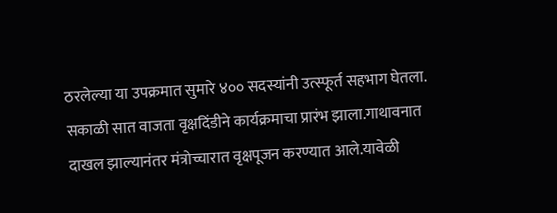ठरलेल्या या उपक्रमात सुमारे ४०० सदस्यांनी उत्स्फूर्त सहभाग घेतला.
सकाळी सात वाजता वृक्षदिंडीने कार्यक्रमाचा प्रारंभ झाला.गाथावनात दाखल झाल्यानंतर मंत्रोच्चारात वृक्षपूजन करण्यात आले.यावेळी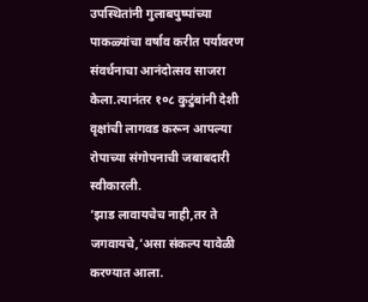उपस्थितांनी गुलाबपुष्पांच्या पाकळ्यांचा वर्षाव करीत पर्यावरण संवर्धनाचा आनंदोत्सव साजरा केला.त्यानंतर १०८ कुटुंबांनी देशी वृक्षांची लागवड करून आपल्या रोपाच्या संगोपनाची जबाबदारी स्वीकारली.
‘झाड लावायचेच नाही,तर ते जगवायचे,’असा संकल्प यावेळी करण्यात आला.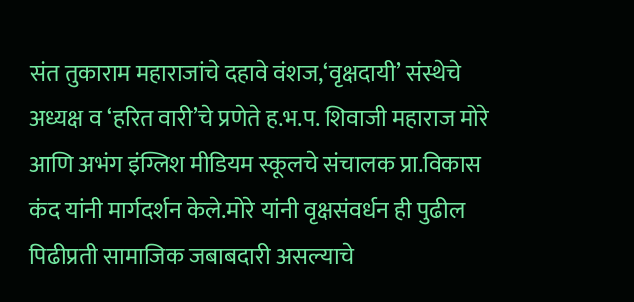संत तुकाराम महाराजांचे दहावे वंशज,‘वृक्षदायी’ संस्थेचे अध्यक्ष व ‘हरित वारी’चे प्रणेते ह.भ.प. शिवाजी महाराज मोरे आणि अभंग इंग्लिश मीडियम स्कूलचे संचालक प्रा.विकास कंद यांनी मार्गदर्शन केले.मोरे यांनी वृक्षसंवर्धन ही पुढील पिढीप्रती सामाजिक जबाबदारी असल्याचे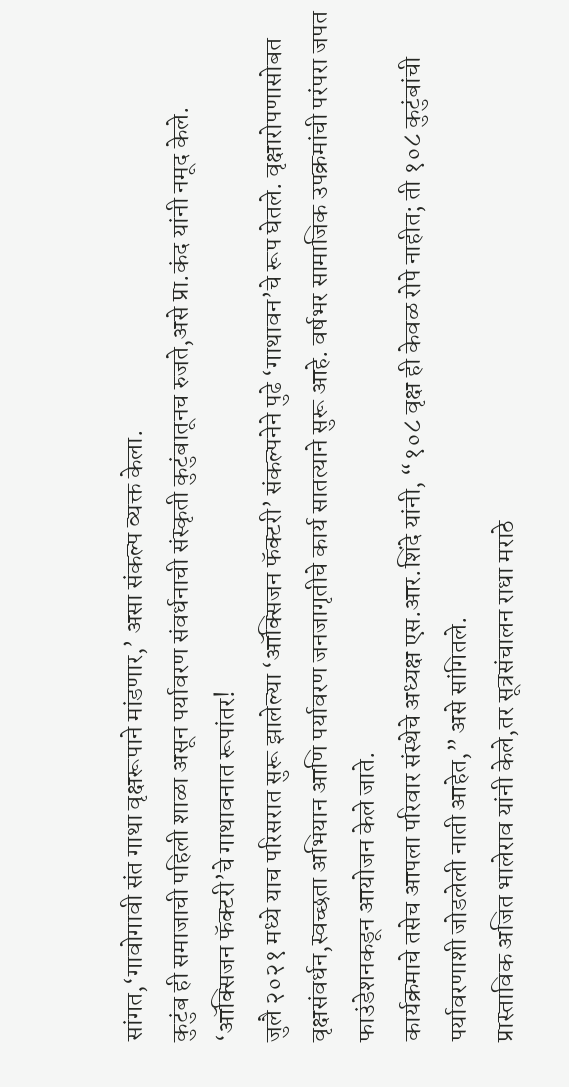सांगत,‘गावोगावी संत गाथा वृक्षरूपाने मांडणार,’ असा संकल्प व्यक्त केला.
कुटुंब ही समाजाची पहिली शाळा असून पर्यावरण संवर्धनाची संस्कृती कुटुंबातूनच रुजते,असे प्रा.कंद यांनी नमूद केले.
‘ऑक्सिजन फॅक्टरी’चे गाथावनात रूपांतर!
जुलै २०२१ मध्ये याच परिसरात सुरू झालेल्या ‘ऑक्सिजन फॅक्टरी’ संकल्पनेने पुढे ‘गाथावन’चे रूप घेतले. वृक्षारोपणासोबत वृक्षसंवर्धन,स्वच्छता अभियान आणि पर्यावरण जनजागृतीचे कार्य सातत्याने सुरू आहे. वर्षभर सामाजिक उपक्रमांची परंपरा जपत फाउंडेशनकडून आयोजन केले जाते.
कार्यक्रमाचे तसेच आपला परिवार संस्थेचे अध्यक्ष एस.आर.शिंदे यांनी, “१०८ वृक्ष ही केवळ रोपे नाहीत; ती १०८ कुटुंबांची पर्यावरणाशी जोडलेली नाती आहेत,” असे सांगितले.
प्रास्ताविक अजित भालेराव यांनी केले,तर सूत्रसंचालन राधा मराठे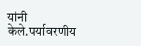यांनी केले.पर्यावरणीय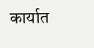कार्यात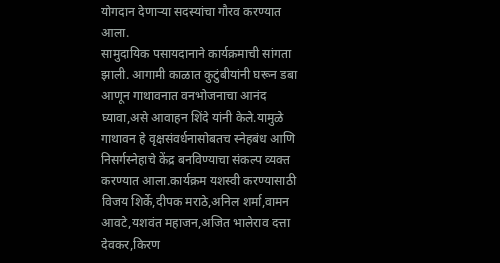योगदान देणाऱ्या सदस्यांचा गौरव करण्यात आला.
सामुदायिक पसायदानाने कार्यक्रमाची सांगता झाली. आगामी काळात कुटुंबीयांनी घरून डबा आणून गाथावनात वनभोजनाचा आनंद घ्यावा,असे आवाहन शिंदे यांनी केले.यामुळे गाथावन हे वृक्षसंवर्धनासोबतच स्नेहबंध आणि निसर्गस्नेहाचे केंद्र बनविण्याचा संकल्प व्यक्त करण्यात आला.कार्यक्रम यशस्वी करण्यासाठी विजय शिर्के,दीपक मराठे,अनिल शर्मा,वामन आवटे,यशवंत महाजन,अजित भालेराव दत्ता देवकर,किरण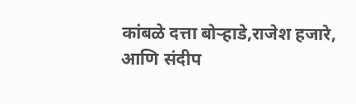कांबळे दत्ता बोऱ्हाडे,राजेश हजारे, आणि संदीप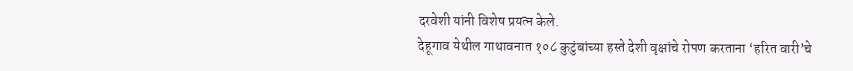दरवेशी यांनी विशेष प्रयत्न केले.
देहूगाव येथील गाथावनात १०८ कुटुंबांच्या हस्ते देशी वृक्षांचे रोपण करताना ‘हरित वारी’चे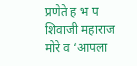प्रणेते ह भ प शिवाजी महाराज मोरे व ‘आपला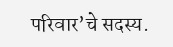परिवार’चे सदस्य.